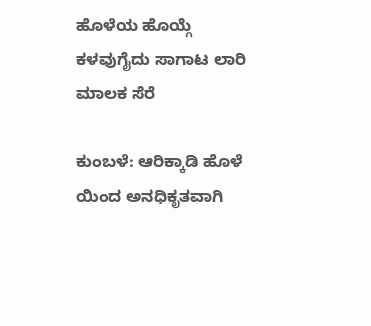ಹೊಳೆಯ ಹೊಯ್ಗೆ ಕಳವುಗೈದು ಸಾಗಾಟ ಲಾರಿ ಮಾಲಕ ಸೆರೆ

ಕುಂಬಳೆ: ಆರಿಕ್ಕಾಡಿ ಹೊಳೆ ಯಿಂದ ಅನಧಿಕೃತವಾಗಿ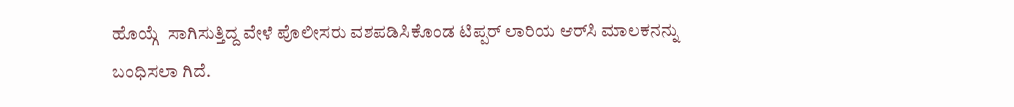ಹೊಯ್ಗೆ  ಸಾಗಿಸುತ್ತಿದ್ದ ವೇಳೆ ಪೊಲೀಸರು ವಶಪಡಿಸಿಕೊಂಡ ಟಿಪ್ಪರ್ ಲಾರಿಯ ಆರ್‌ಸಿ ಮಾಲಕನನ್ನು ಬಂಧಿಸಲಾ ಗಿದೆ.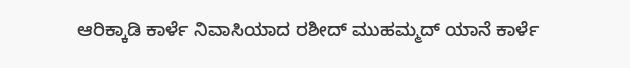ಆರಿಕ್ಕಾಡಿ ಕಾರ್ಳೆ ನಿವಾಸಿಯಾದ ರಶೀದ್ ಮುಹಮ್ಮದ್ ಯಾನೆ ಕಾರ್ಳೆ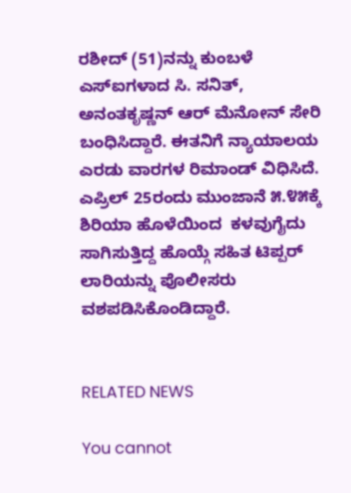ರಶೀದ್ (51)ನನ್ನು ಕುಂಬಳೆ ಎಸ್‌ಐಗಳಾದ ಸಿ. ಸನಿತ್, ಅನಂತಕೃಷ್ಣನ್ ಆರ್ ಮೆನೋನ್ ಸೇರಿ ಬಂಧಿಸಿದ್ದಾರೆ. ಈತನಿಗೆ ನ್ಯಾಯಾಲಯ ಎರಡು ವಾರಗಳ ರಿಮಾಂಡ್ ವಿಧಿಸಿದೆ. ಎಪ್ರಿಲ್ 25ರಂದು ಮುಂಜಾನೆ ೫.೪೫ಕ್ಕೆ ಶಿರಿಯಾ ಹೊಳೆಯಿಂದ  ಕಳವುಗೈದು ಸಾಗಿಸುತ್ತಿದ್ದ ಹೊಯ್ಗೆ ಸಹಿತ ಟಿಪ್ಪರ್ ಲಾರಿಯನ್ನು ಪೊಲೀಸರು ವಶಪಡಿಸಿಕೊಂಡಿದ್ದಾರೆ.


RELATED NEWS

You cannot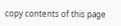copy contents of this page